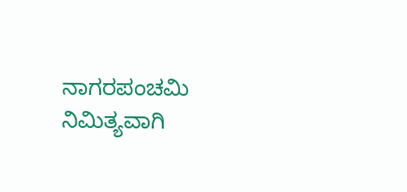ನಾಗರಪಂಚಮಿ ನಿಮಿತ್ಯವಾಗಿ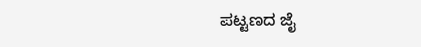ಪಟ್ಟಣದ ಜೈ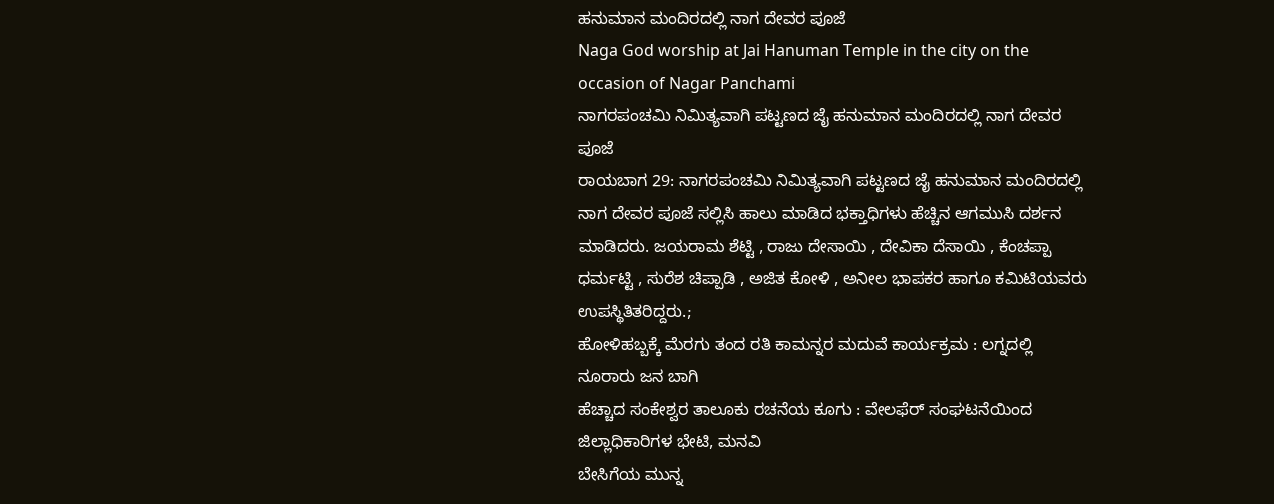ಹನುಮಾನ ಮಂದಿರದಲ್ಲಿ ನಾಗ ದೇವರ ಪೂಜೆ
Naga God worship at Jai Hanuman Temple in the city on the occasion of Nagar Panchami
ನಾಗರಪಂಚಮಿ ನಿಮಿತ್ಯವಾಗಿ ಪಟ್ಟಣದ ಜೈ ಹನುಮಾನ ಮಂದಿರದಲ್ಲಿ ನಾಗ ದೇವರ ಪೂಜೆ
ರಾಯಬಾಗ 29: ನಾಗರಪಂಚಮಿ ನಿಮಿತ್ಯವಾಗಿ ಪಟ್ಟಣದ ಜೈ ಹನುಮಾನ ಮಂದಿರದಲ್ಲಿ ನಾಗ ದೇವರ ಪೂಜೆ ಸಲ್ಲಿಸಿ ಹಾಲು ಮಾಡಿದ ಭಕ್ತಾಧಿಗಳು ಹೆಚ್ಚಿನ ಆಗಮುಸಿ ದರ್ಶನ ಮಾಡಿದರು. ಜಯರಾಮ ಶೆಟ್ಟಿ , ರಾಜು ದೇಸಾಯಿ , ದೇವಿಕಾ ದೆಸಾಯಿ , ಕೆಂಚಪ್ಪಾ ಧರ್ಮಟ್ಟಿ , ಸುರೆಶ ಚಿಪ್ಪಾಡಿ , ಅಜಿತ ಕೋಳಿ , ಅನೀಲ ಭಾಪಕರ ಹಾಗೂ ಕಮಿಟಿಯವರು ಉಪಸ್ಥಿತಿತರಿದ್ದರು.;
ಹೋಳಿಹಬ್ಬಕ್ಕೆ ಮೆರಗು ತಂದ ರತಿ ಕಾಮನ್ನರ ಮದುವೆ ಕಾರ್ಯಕ್ರಮ : ಲಗ್ನದಲ್ಲಿ ನೂರಾರು ಜನ ಬಾಗಿ
ಹೆಚ್ಚಾದ ಸಂಕೇಶ್ವರ ತಾಲೂಕು ರಚನೆಯ ಕೂಗು : ವೇಲಫೆರ್ ಸಂಘಟನೆಯಿಂದ ಜಿಲ್ಲಾಧಿಕಾರಿಗಳ ಭೇಟಿ, ಮನವಿ
ಬೇಸಿಗೆಯ ಮುನ್ನ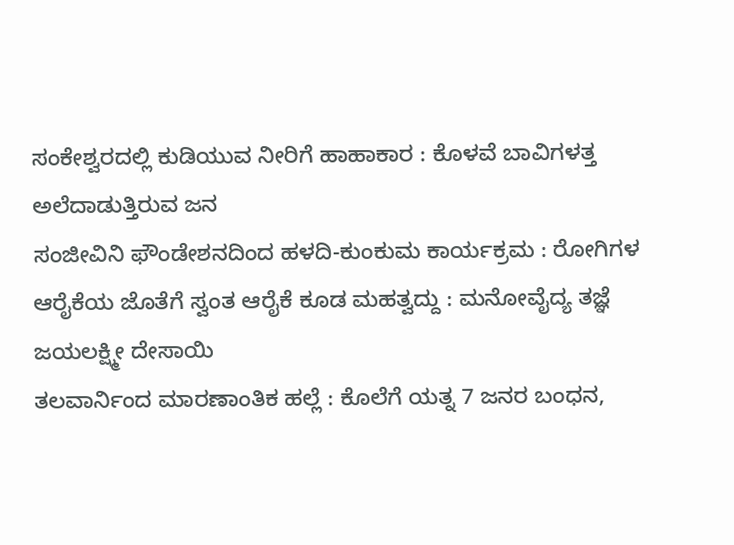ಸಂಕೇಶ್ವರದಲ್ಲಿ ಕುಡಿಯುವ ನೀರಿಗೆ ಹಾಹಾಕಾರ : ಕೊಳವೆ ಬಾವಿಗಳತ್ತ ಅಲೆದಾಡುತ್ತಿರುವ ಜನ
ಸಂಜೀವಿನಿ ಫೌಂಡೇಶನದಿಂದ ಹಳದಿ-ಕುಂಕುಮ ಕಾರ್ಯಕ್ರಮ : ರೋಗಿಗಳ ಆರೈಕೆಯ ಜೊತೆಗೆ ಸ್ವಂತ ಆರೈಕೆ ಕೂಡ ಮಹತ್ವದ್ದು : ಮನೋವೈದ್ಯ ತಜ್ಞೆ ಜಯಲಕ್ಷ್ಮೀ ದೇಸಾಯಿ
ತಲವಾರ್ನಿಂದ ಮಾರಣಾಂತಿಕ ಹಲ್ಲೆ : ಕೊಲೆಗೆ ಯತ್ನ 7 ಜನರ ಬಂಧನ,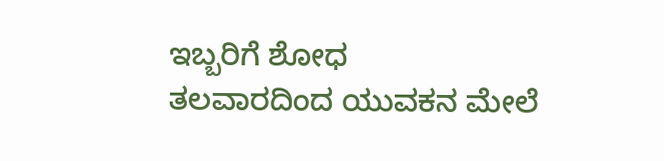ಇಬ್ಬರಿಗೆ ಶೋಧ
ತಲವಾರದಿಂದ ಯುವಕನ ಮೇಲೆ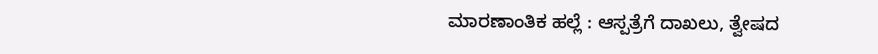ಮಾರಣಾಂತಿಕ ಹಲ್ಲೆ : ಆಸ್ಪತ್ರೆಗೆ ದಾಖಲು, ತ್ವೇಷದ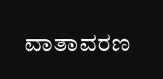ವಾತಾವರಣ